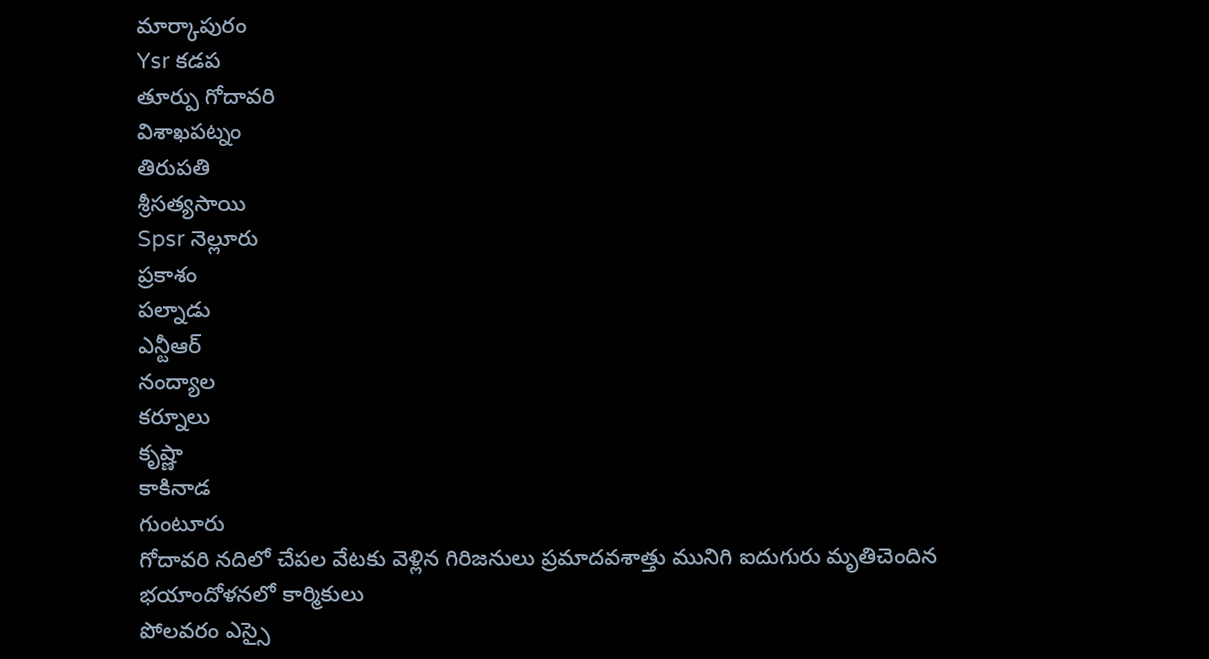మార్కాపురం
Ysr కడప
తూర్పు గోదావరి
విశాఖపట్నం
తిరుపతి
శ్రీసత్యసాయి
Spsr నెల్లూరు
ప్రకాశం
పల్నాడు
ఎన్టీఆర్
నంద్యాల
కర్నూలు
కృష్ణా
కాకినాడ
గుంటూరు
గోదావరి నదిలో చేపల వేటకు వెళ్లిన గిరిజనులు ప్రమాదవశాత్తు మునిగి ఐదుగురు మృతిచెందిన
భయాందోళనలో కార్మికులు
పోలవరం ఎస్సై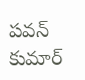పవన్ కుమార్